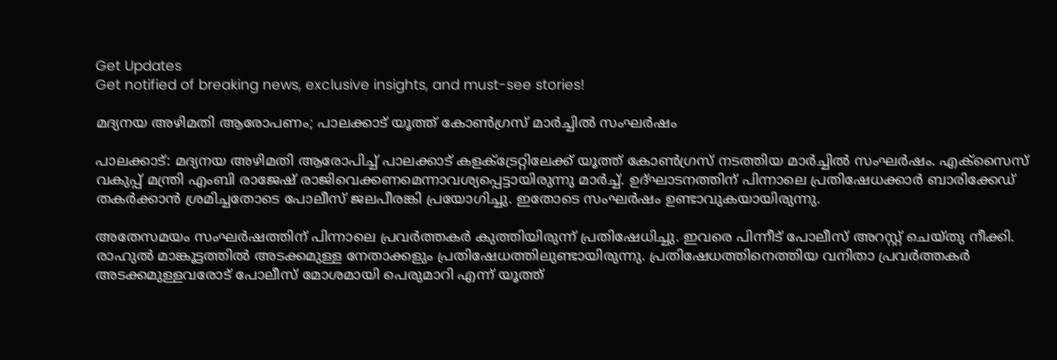Get Updates
Get notified of breaking news, exclusive insights, and must-see stories!

മദ്യനയ അഴിമതി ആരോപണം; പാലക്കാട് യൂത്ത് കോൺഗ്രസ് മാർച്ചിൽ സംഘർഷം

പാലക്കാട്: മദ്യനയ അഴിമതി ആരോപിച്ച് പാലക്കാട് കളക്ട്രേറ്റിലേക്ക് യൂത്ത് കോൺഗ്രസ് നടത്തിയ മാർച്ചിൽ സംഘർഷം. എക്സൈസ് വകുപ്പ് മന്ത്രി എംബി രാജേഷ് രാജിവെക്കണമെന്നാവശ്യപ്പെട്ടായിരുന്നു മാർച്ച്. ഉദ്ഘാടനത്തിന് പിന്നാലെ പ്രതിഷേധക്കാർ ബാരിക്കേഡ് തകർക്കാൻ ശ്രമിച്ചതോടെ പോലീസ് ജലപീരങ്കി പ്രയോഗിച്ചു. ഇതോടെ സംഘർഷം ഉണ്ടാവുകയായിരുന്നു.

അതേസമയം സംഘർഷത്തിന് പിന്നാലെ പ്രവർത്തകർ കുത്തിയിരുന്ന് പ്രതിഷേധിച്ചു. ഇവരെ പിന്നീട് പോലീസ് അറസ്റ്റ് ചെയ്തു നീക്കി. രാഹുൽ മാങ്കൂട്ടത്തിൽ അടക്കമുള്ള നേതാക്കളും പ്രതിഷേധത്തിലുണ്ടായിരുന്നു. പ്രതിഷേധത്തിനെത്തിയ വനിതാ പ്രവർത്തകർ അടക്കമുള്ളവരോട് പോലീസ് മോശമായി പെരുമാറി എന്ന് യൂത്ത്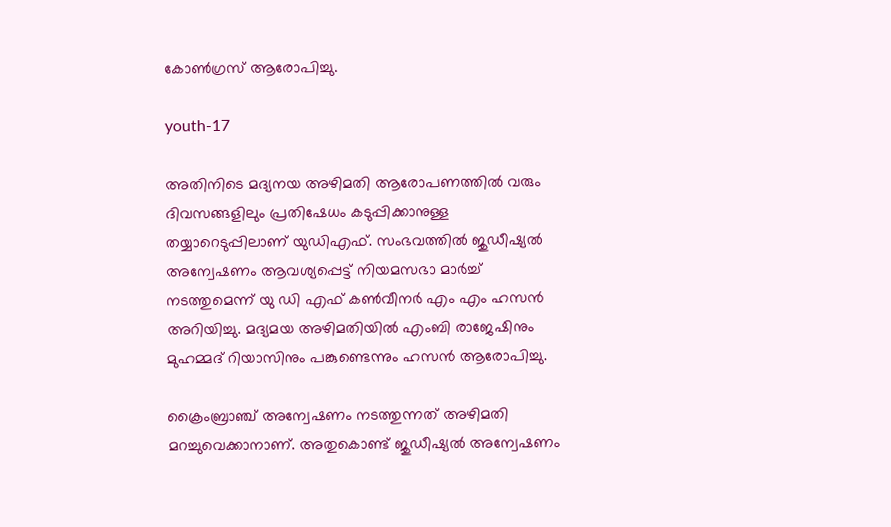കോൺഗ്രസ് ആരോപിച്ചു.

youth-17

അതിനിടെ മദ്യനയ അഴിമതി ആരോപണത്തിൽ വരും ദിവസങ്ങളിലും പ്രതിഷേധം കടുപ്പിക്കാനുള്ള തയ്യാറെടുപ്പിലാണ് യുഡിഎഫ്. സംഭവത്തിൽ ജുഡീഷ്യൽ അന്വേഷണം ആവശ്യപ്പെട്ട് നിയമസഭാ മാർച്ച് നടത്തുമെന്ന് യു ഡി എഫ് കൺവീനർ എം എം ഹസൻ അറിയിച്ചു. മദ്യമയ അഴിമതിയിൽ എംബി രാജേഷിനും മുഹമ്മദ് റിയാസിനും പങ്കുണ്ടെന്നും ഹസൻ ആരോപിച്ചു.

ക്രൈംബ്രാഞ്ച് അന്വേഷണം നടത്തുന്നത് അഴിമതി മറച്ചുവെക്കാനാണ്. അതുകൊണ്ട് ജുഡീഷ്യൽ അന്വേഷണം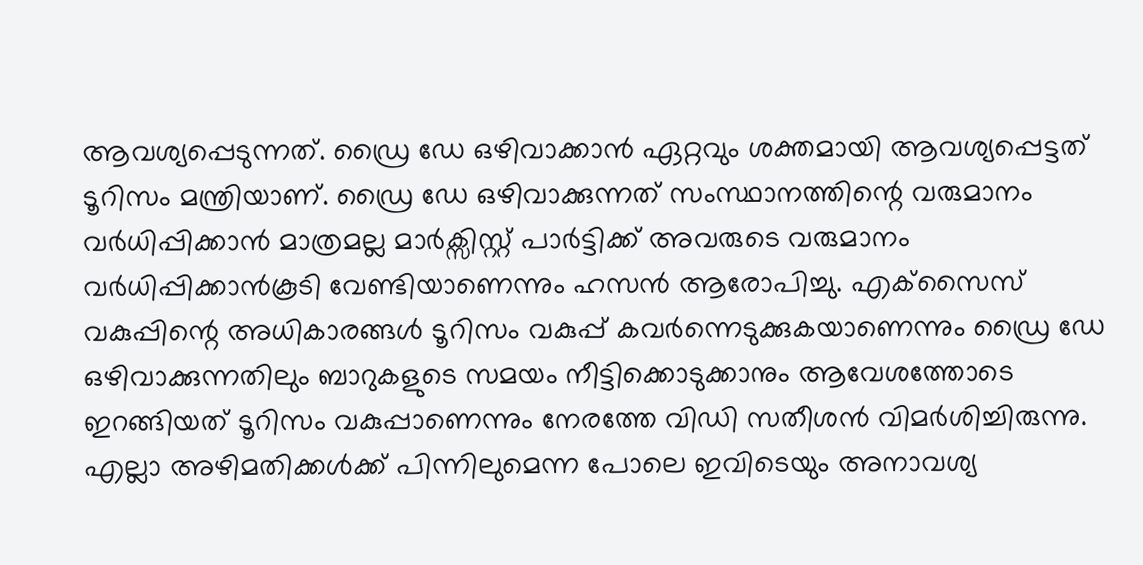ആവശ്യപ്പെടുന്നത്. ഡ്രൈ ഡേ ഒഴിവാക്കാൻ ഏറ്റവും ശക്തമായി ആവശ്യപ്പെട്ടത് ടൂറിസം മന്ത്രിയാണ്. ഡ്രൈ ഡേ ഒഴിവാക്കുന്നത് സംസ്ഥാനത്തിന്റെ വരുമാനം വർധിപ്പിക്കാൻ മാത്രമല്ല മാർക്സിസ്റ്റ് പാർട്ടിക്ക് അവരുടെ വരുമാനം വർധിപ്പിക്കാൻകൂടി വേണ്ടിയാണെന്നും ഹസൻ ആരോപിച്ചു. എക്‌സൈസ് വകുപ്പിന്റെ അധികാരങ്ങള്‍ ടൂറിസം വകുപ്പ് കവര്‍ന്നെടുക്കുകയാണെന്നും ഡ്രൈ ഡേ ഒഴിവാക്കുന്നതിലും ബാറുകളുടെ സമയം നീട്ടിക്കൊടുക്കാനും ആവേശത്തോടെ ഇറങ്ങിയത് ടൂറിസം വകുപ്പാണെന്നും നേരത്തേ വിഡി സതീശൻ വിമർശിച്ചിരുന്നു. എല്ലാ അഴിമതിക്കള്‍ക്ക് പിന്നിലുമെന്ന പോലെ ഇവിടെയും അനാവശ്യ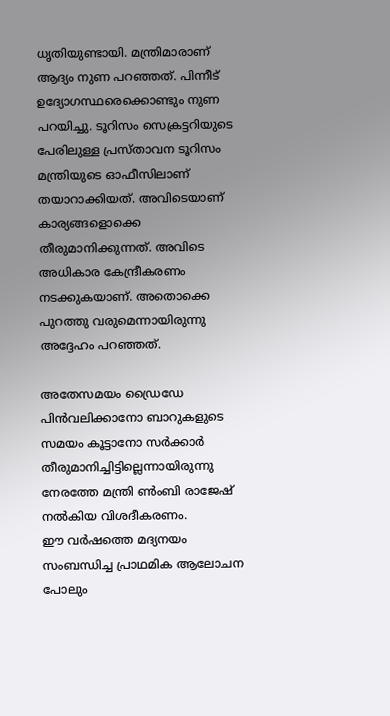ധൃതിയുണ്ടായി. മന്ത്രിമാരാണ് ആദ്യം നുണ പറഞ്ഞത്. പിന്നീട് ഉദ്യോഗസ്ഥരെക്കൊണ്ടും നുണ പറയിച്ചു. ടൂറിസം സെക്രട്ടറിയുടെ പേരിലുള്ള പ്രസ്താവന ടൂറിസം മന്ത്രിയുടെ ഓഫീസിലാണ് തയാറാക്കിയത്. അവിടെയാണ് കാര്യങ്ങളൊക്കെ തീരുമാനിക്കുന്നത്. അവിടെ അധികാര കേന്ദ്രീകരണം നടക്കുകയാണ്. അതൊക്കെ പുറത്തു വരുമെന്നായിരുന്നു അദ്ദേഹം പറഞ്ഞത്.

അതേസമയം ഡ്രൈഡേ പിൻവലിക്കാനോ ബാറുകളുടെ സമയം കൂട്ടാനോ സർക്കാർ തീരുമാനിച്ചിട്ടില്ലെന്നായിരുന്നു നേരത്തേ മന്ത്രി ൺംബി രാജേഷ് നൽകിയ വിശദീകരണം.
ഈ വർഷത്തെ മദ്യനയം സംബന്ധിച്ച പ്രാഥമിക ആലോചന പോലും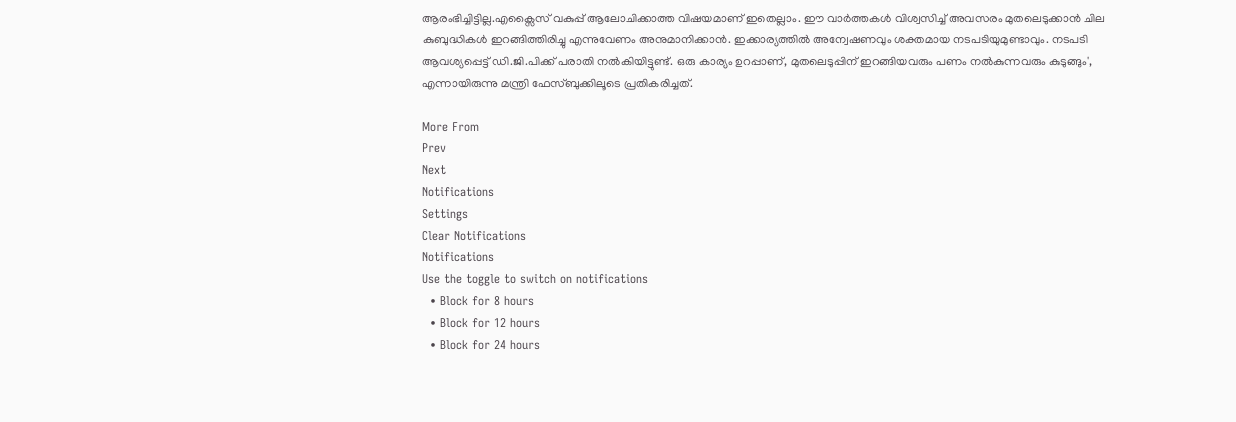ആരംഭിച്ചിട്ടില്ല.എക്സൈസ് വകുപ്പ് ആലോചിക്കാത്ത വിഷയമാണ് ഇതെല്ലാം. ഈ വാർത്തകൾ വിശ്വസിച്ച് അവസരം മുതലെടുക്കാൻ ചില കുബുദ്ധികൾ ഇറങ്ങിത്തിരിച്ചു എന്നുവേണം അനുമാനിക്കാൻ. ഇക്കാര്യത്തിൽ അന്വേഷണവും ശക്തമായ നടപടിയുമുണ്ടാവും. നടപടി ആവശ്യപ്പെട്ട് ഡി.ജി.പിക്ക് പരാതി നൽകിയിട്ടുണ്ട്. ഒരു കാര്യം ഉറപ്പാണ്, മുതലെടുപ്പിന് ഇറങ്ങിയവരും പണം നൽകുന്നവരും കുടുങ്ങും', എന്നായിരുന്നു മന്ത്രി ഫേസ്ബുക്കിലൂടെ പ്രതികരിച്ചത്.

More From
Prev
Next
Notifications
Settings
Clear Notifications
Notifications
Use the toggle to switch on notifications
  • Block for 8 hours
  • Block for 12 hours
  • Block for 24 hours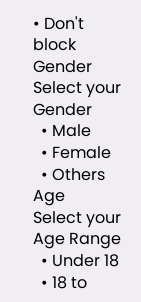• Don't block
Gender
Select your Gender
  • Male
  • Female
  • Others
Age
Select your Age Range
  • Under 18
  • 18 to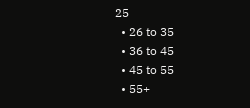25
  • 26 to 35
  • 36 to 45
  • 45 to 55
  • 55+